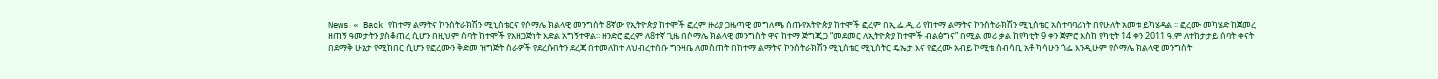News « Back የከተማ ልማትና ኮንስትራክሽን ሚኒስቴርና የሶማሌ ክልላዊ መንግስት 8ኛው የኢትዮጵያ ከተሞች ፎረም ዙሪያ ጋዜጣዊ መግለጫ ሰጡየአትዮጵያ ከተሞች ፎረም በኢ.ፌ.ዲ.ሪ የከተማ ልማትና ኮንስትራክሽን ሚኒስቴር አስተባባሪነት በየሁለት አመቱ ይካሄዳል ፡፡ ፎረሙ መካሄድ ከጀመረ ዘጠኝ ዓመታትን ያስቆጠረ ሲሆን በዚህም ሰባት ከተሞች የአዘጋጅነት እድል አግኝተዋል፡፡ ዘንድሮ ፎረም ለ8ተኛ ጊዜ በሶማሌ ክልላዊ መንግስት ዋና ከተማ ጅግጂጋ “መደመር ለኢትዮጵያ ከተሞች ብልፅግና” በሚል መሪ ቃል ከየካቲት 9 ቀን ጀምሮ እስከ የካቲት 14 ቀን 2011 ዓ.ም ለተከታታይ ሰባት ቀናት በደማቅ ሁኔታ የሚከበር ሲሆን የፎረሙን ቅድመ ዝግጅት ስራዎች የደረሱበትን ደረጃ በተመለከተ ለህብረተሰቡ ግንዛቤ ለመስጠት በከተማ ልማትና ኮንስትራክሽን ሚኒስቴር ሚኒስትር ዴኤታ እና የፎረሙ አብይ ኮሚቴ ሰብሳቢ አቶ ካሳሁን ጎፌ እንዲሁም የሶማሌ ክልላዊ መንግስት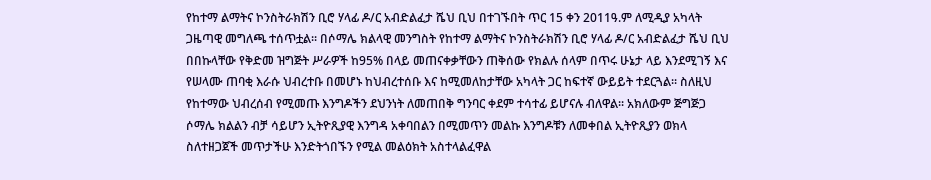የከተማ ልማትና ኮንስትራክሽን ቢሮ ሃላፊ ዶ/ር አብድልፈታ ሼህ ቢህ በተገኙበት ጥር 15 ቀን 2011ዓ.ም ለሚዲያ አካላት ጋዜጣዊ መግለጫ ተሰጥቷል፡፡ በሶማሌ ክልላዊ መንግስት የከተማ ልማትና ኮንስትራክሽን ቢሮ ሃላፊ ዶ/ር አብድልፈታ ሼህ ቢህ በበኩላቸው የቅድመ ዝግጅት ሥራዎች ከ95% በላይ መጠናቀቃቸውን ጠቅሰው የክልሉ ሰላም በጥሩ ሁኔታ ላይ እንደሚገኝ እና የሠላሙ ጠባቂ እራሱ ህብረተቡ በመሆኑ ከህብረተሰቡ እና ከሚመለከታቸው አካላት ጋር ከፍተኛ ውይይት ተደርጓል፡፡ ስለዚህ የከተማው ህብረሰብ የሚመጡ እንግዶችን ደህንነት ለመጠበቅ ግንባር ቀደም ተሳተፊ ይሆናሉ ብለዋል፡፡ አክለውም ጅግጅጋ ሶማሌ ክልልን ብቻ ሳይሆን ኢትዮጺያዊ እንግዳ አቀባበልን በሚመጥን መልኩ እንግዶቹን ለመቀበል ኢትዮጺያን ወክላ ስለተዘጋጀች መጥታችሁ እንድትጎበኙን የሚል መልዕክት አስተላልፈዋል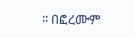፡፡ በፎረሙም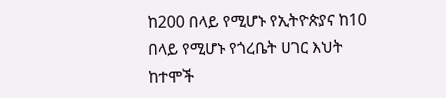ከ200 በላይ የሚሆኑ የኢትዮጵያና ከ10 በላይ የሚሆኑ የጎረቤት ሀገር እህት ከተሞች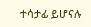ተሳታፊ ይሆናሉ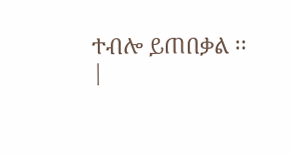ተብሎ ይጠበቃል ፡፡
|